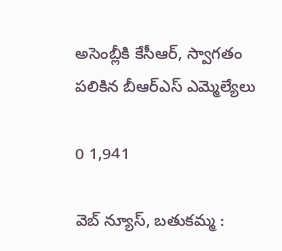అసెంబ్లీకి కేసీఆర్, స్వాగతం పలికిన బీఆర్ఎస్ ఎమ్మెల్యేలు

0 1,941

వెబ్ న్యూస్, బతుకమ్మ :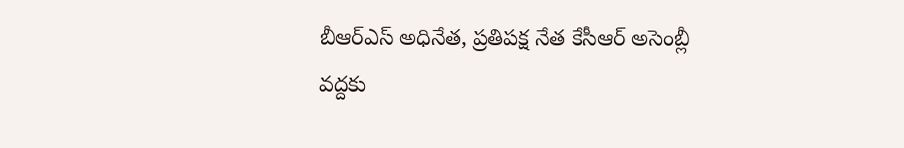బీఆర్ఎస్ అధినేత, ప్రతిపక్ష నేత కేసీఆర్ అసెంబ్లీ వద్దకు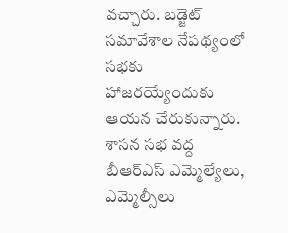వచ్చారు. బడ్జెట్ సమావేశాల నేపథ్యంలో సభకు హాజరయ్యేందుకు ఆయన చేరుకున్నారు. శాసన సభ వద్ద బీఆర్ఎస్ ఎమ్మెల్యేలు, ఎమ్మెల్సీలు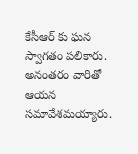కేసీఆర్ కు ఘన స్వాగతం పలికారు. అనంతరం వారితో ఆయన సమావేశమయ్యారు.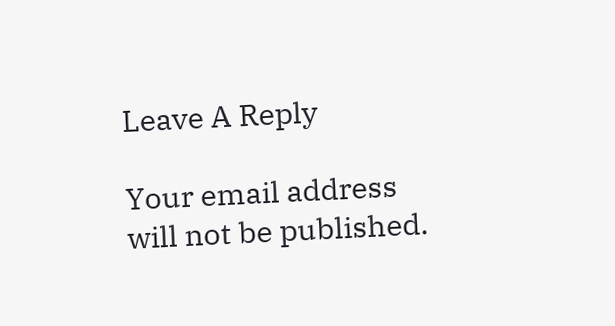Leave A Reply

Your email address will not be published.